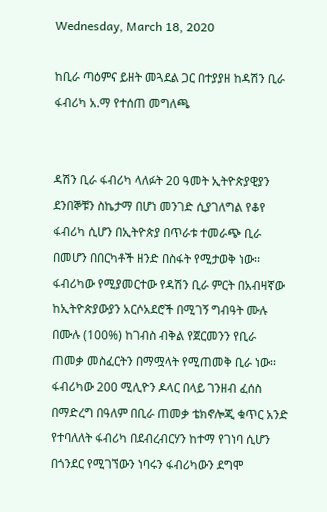Wednesday, March 18, 2020

ከቢራ ጣዕምና ይዘት መጓደል ጋር በተያያዘ ከዳሽን ቢራ ፋብሪካ አ.ማ የተሰጠ መግለጫ


ዳሽን ቢራ ፋብሪካ ላለፉት 20 ዓመት ኢትዮጵያዊያን ደንበኞቹን ስኬታማ በሆነ መንገድ ሲያገለግል የቆየ ፋብሪካ ሲሆን በኢትዮጵያ በጥራቱ ተመራጭ ቢራ በመሆን በበርካቶች ዘንድ በስፋት የሚታወቅ ነው፡፡ ፋብሪካው የሚያመርተው የዳሽን ቢራ ምርት በአብዛኛው ከኢትዮጵያውያን አርሶአደሮች በሚገኝ ግብዓት ሙሉ በሙሉ (100%) ከገብስ ብቅል የጀርመንን የቢራ ጠመቃ መስፈርትን በማሟላት የሚጠመቅ ቢራ ነው፡፡
ፋብሪካው 200 ሚሊዮን ዶላር በላይ ገንዘብ ፈሰስ በማድረግ በዓለም በቢራ ጠመቃ ቴክኖሎጂ ቁጥር አንድ የተባለለት ፋብሪካ በደብረብርሃን ከተማ የገነባ ሲሆን በጎንደር የሚገኘውን ነባሩን ፋብሪካውን ደግሞ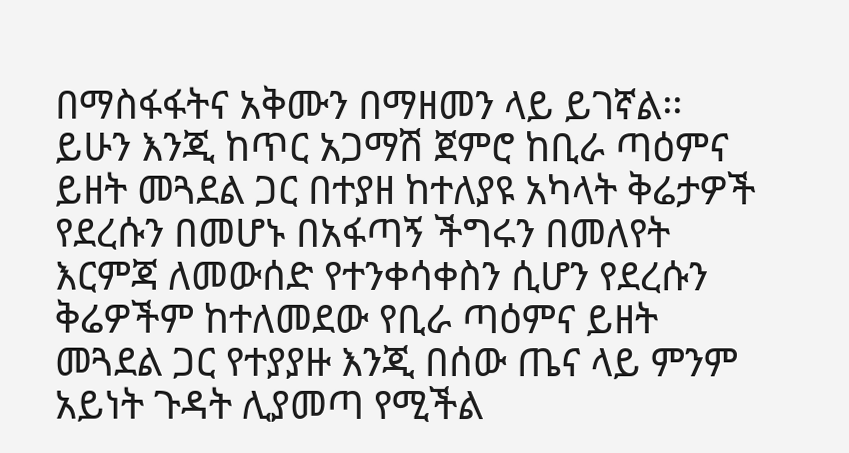በማስፋፋትና አቅሙን በማዘመን ላይ ይገኛል፡፡ ይሁን እንጂ ከጥር አጋማሽ ጀምሮ ከቢራ ጣዕምና ይዘት መጓደል ጋር በተያዘ ከተለያዩ አካላት ቅሬታዎች የደረሱን በመሆኑ በአፋጣኝ ችግሩን በመለየት እርምጃ ለመውሰድ የተንቀሳቀስን ሲሆን የደረሱን ቅሬዎችም ከተለመደው የቢራ ጣዕምና ይዘት መጓደል ጋር የተያያዙ እንጂ በሰው ጤና ላይ ምንም አይነት ጉዳት ሊያመጣ የሚችል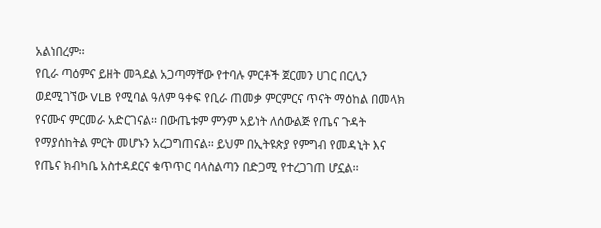አልነበረም፡፡
የቢራ ጣዕምና ይዘት መጓደል አጋጣማቸው የተባሉ ምርቶች ጀርመን ሀገር በርሊን ወደሚገኘው VLB የሚባል ዓለም ዓቀፍ የቢራ ጠመቃ ምርምርና ጥናት ማዕከል በመላክ የናሙና ምርመራ አድርገናል፡፡ በውጤቱም ምንም አይነት ለሰውልጅ የጤና ጉዳት የማያሰከትል ምርት መሆኑን አረጋግጠናል፡፡ ይህም በኢትዩጵያ የምግብ የመዳኒት እና የጤና ክብካቤ አስተዳደርና ቁጥጥር ባላስልጣን በድጋሚ የተረጋገጠ ሆኗል፡፡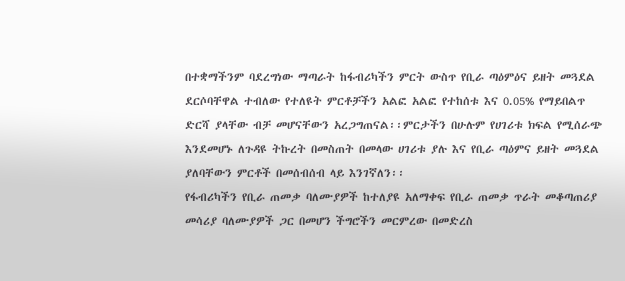በተቋማችንም ባደረግነው ማጣራት ከፋብሪካችን ምርት ውስጥ የቢራ ጣዕምዕና ይዘት መጓደል ደርሶባቸዋል ተብለው የተለዩት ምርቶቻችን አልፎ አልፎ የተከሰቱ እና 0.05% የማይበልጥ ድርሻ ያላቸው ብቻ መሆናቸውን አረጋግጠናል፡፡ምርታችን በሁሉም የሀገሪቱ ክፍል የሚሰራጭ እንደመሆኑ ለጉዳዩ ትኩረት በመስጠት በመላው ሀገሪቱ ያሉ እና የቢራ ጣዕምና ይዘት መጓደል ያለባቸውን ምርቶች በመሰብሰብ ላይ እንገኛለን፡፡
የፋብሪካችን የቢራ ጠመቃ ባለሙያዎች ከተለያዩ አለማቀፍ የቢራ ጠመቃ ጥራት መቆጣጠሪያ መሳሪያ ባለሙያዎች ጋር በመሆን ችግሮችን መርምረው በመድረስ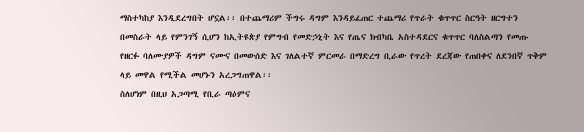ማስተካከያ እንዲደረግበት ሆኗል፡፡ በተጨማሪም ችግሩ ዳግም እንዳይፈጠር ተጨማሪ የጥራት ቁጥጥር ስርዓት ዘርግተን በመስራት ላይ የምንገኝ ሲሆን ከኢትዩጵያ የምግብ የመድኃኒት እና የጤና ክብካቤ አስተዳደርና ቁጥጥር ባለስልጣን የመጡ የዘርፉ ባለሙያዎች ዳግም ናሙና በመውሰድ እና ገለልተኛ ምርመራ በማድረግ ቢራው የጥረት ደረጃው የጠበቀና ለደንበኛ ጥቅም ላይ መዋል የሚችል መሆኑን አረጋግጠዋል፡፡
ስለሆነም በዚህ አጋጣሚ የቢራ ጣዕምና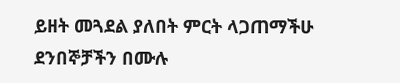ይዘት መጓደል ያለበት ምርት ላጋጠማችሁ ደንበኞቻችን በሙሉ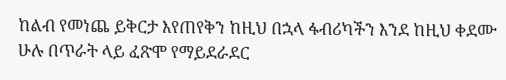ከልብ የመነጨ ይቅርታ እየጠየቅን ከዚህ በኋላ ፋብሪካችን እንደ ከዚህ ቀደሙ ሁሉ በጥራት ላይ ፈጽሞ የማይደራደር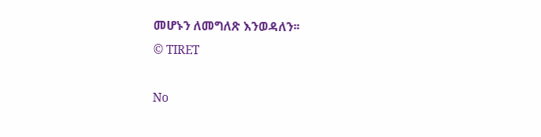መሆኑን ለመግለጽ እንወዳለን፡፡
© TIRET

No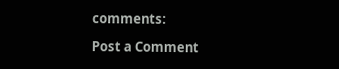comments:

Post a Comment